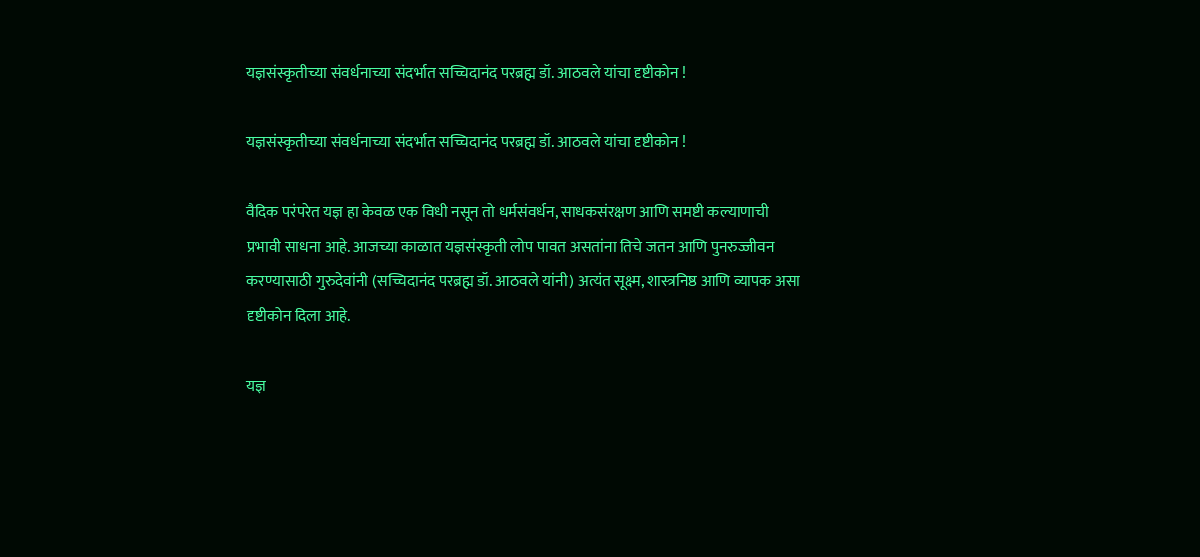यज्ञसंस्कृतीच्या संवर्धनाच्या संदर्भात सच्चिदानंद परब्रह्म डॉ. आठवले यांचा दृष्टीकोन !

यज्ञसंस्कृतीच्या संवर्धनाच्या संदर्भात सच्चिदानंद परब्रह्म डॉ. आठवले यांचा दृष्टीकोन !

वैदिक परंपरेत यज्ञ हा केवळ एक विधी नसून तो धर्मसंवर्धन, साधकसंरक्षण आणि समष्टी कल्याणाची प्रभावी साधना आहे. आजच्या काळात यज्ञसंस्कृती लोप पावत असतांना तिचे जतन आणि पुनरुज्जीवन करण्यासाठी गुरुदेवांनी (सच्चिदानंद परब्रह्म डॉ. आठवले यांनी) अत्यंत सूक्ष्म, शास्त्रनिष्ठ आणि व्यापक असा दृष्टीकोन दिला आहे.

यज्ञ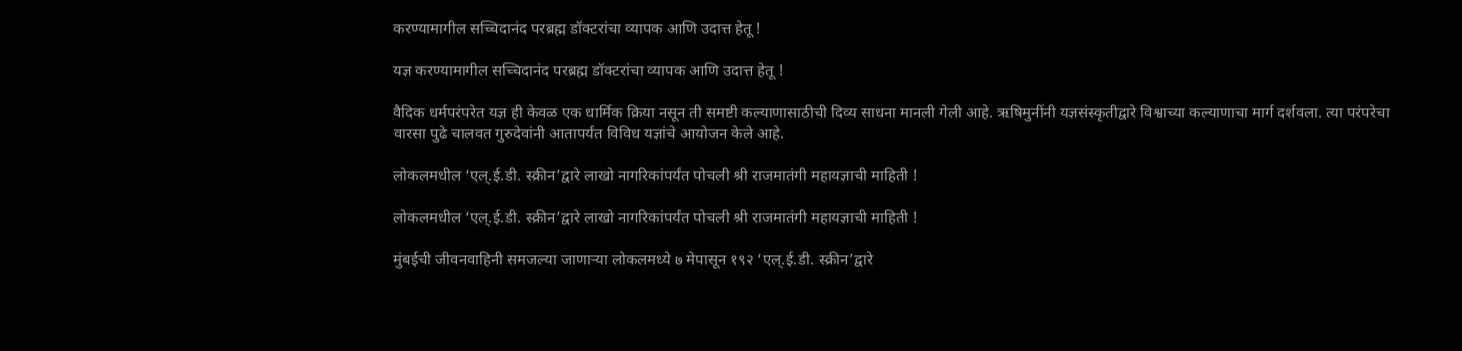करण्यामागील सच्चिदानंद परब्रह्म डॉक्टरांचा व्यापक आणि उदात्त हेतू !

यज्ञ करण्यामागील सच्चिदानंद परब्रह्म डॉक्टरांचा व्यापक आणि उदात्त हेतू !

वैदिक धर्मपरंपरेत यज्ञ ही केवळ एक धार्मिक क्रिया नसून ती समष्टी कल्याणासाठीची दिव्य साधना मानली गेली आहे. ऋषिमुनींनी यज्ञसंस्कृतीद्वारे विश्वाच्या कल्याणाचा मार्ग दर्शवला. त्या परंपरेचा वारसा पुढे चालवत गुरुदेवांनी आतापर्यंत विविध यज्ञांचे आयोजन केले आहे.

लोकलमधील ‘एल्.ई.डी. स्क्रीन’द्वारे लाखो नागरिकांपर्यंत पोचली श्री राजमातंगी महायज्ञाची माहिती !

लोकलमधील ‘एल्.ई.डी. स्क्रीन’द्वारे लाखो नागरिकांपर्यंत पोचली श्री राजमातंगी महायज्ञाची माहिती !

मुंबईची जीवनवाहिनी समजल्या जाणार्‍या लोकलमध्ये ७ मेपासून १९२ ‘एल्.ई.डी. स्क्रीन’द्वारे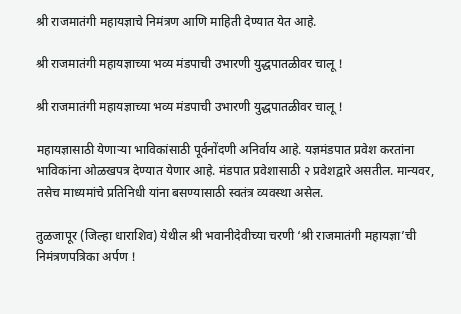श्री राजमातंगी महायज्ञाचे निमंत्रण आणि माहिती देण्यात येत आहे.

श्री राजमातंगी महायज्ञाच्या भव्य मंडपाची उभारणी युद्धपातळीवर चालू !

श्री राजमातंगी महायज्ञाच्या भव्य मंडपाची उभारणी युद्धपातळीवर चालू !

महायज्ञासाठी येणार्‍या भाविकांसाठी पूर्वनोंदणी अनिर्वाय आहे. यज्ञमंडपात प्रवेश करतांना भाविकांना ओळखपत्र देण्यात येणार आहे. मंडपात प्रवेशासाठी २ प्रवेशद्वारे असतील. मान्यवर, तसेच माध्यमांचे प्रतिनिधी यांना बसण्यासाठी स्वतंत्र व्यवस्था असेल.

तुळजापूर (जिल्हा धाराशिव) येथील श्री भवानीदेवीच्या चरणी ‘श्री राजमातंगी महायज्ञा’ची निमंत्रणपत्रिका अर्पण !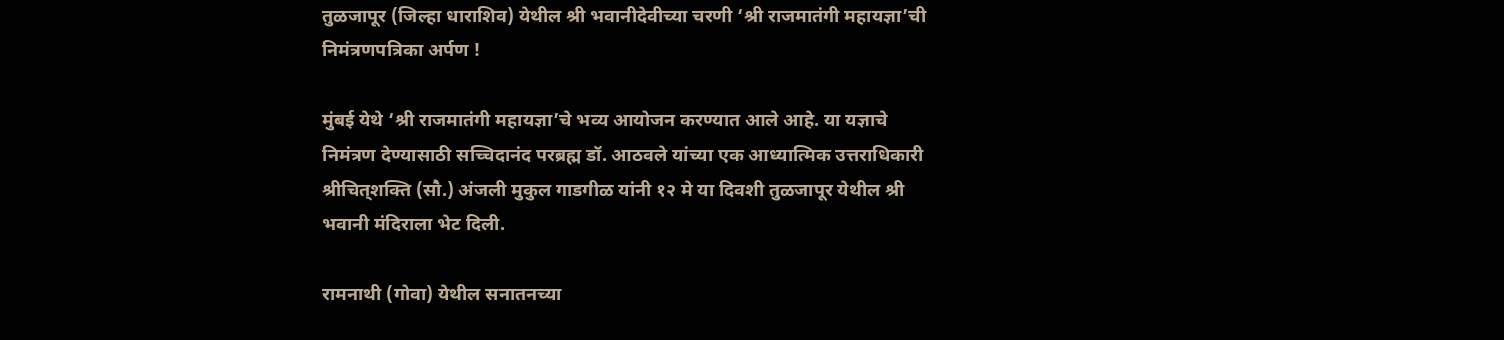तुळजापूर (जिल्हा धाराशिव) येथील श्री भवानीदेवीच्या चरणी ‘श्री राजमातंगी महायज्ञा’ची निमंत्रणपत्रिका अर्पण !

मुंबई येथे ‘श्री राजमातंगी महायज्ञा’चे भव्य आयोजन करण्यात आले आहे. या यज्ञाचे निमंत्रण देण्यासाठी सच्चिदानंद परब्रह्म डॉ. आठवले यांच्या एक आध्यात्मिक उत्तराधिकारी श्रीचित्‌शक्ति (सौ.) अंजली मुकुल गाडगीळ यांनी १२ मे या दिवशी तुळजापूर येथील श्री भवानी मंदिराला भेट दिली.

रामनाथी (गोवा) येथील सनातनच्या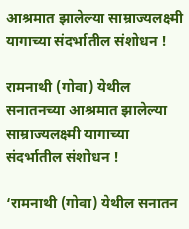आश्रमात झालेल्या साम्राज्यलक्ष्मी यागाच्या संदर्भातील संशोधन !

रामनाथी (गोवा) येथील सनातनच्या आश्रमात झालेल्या साम्राज्यलक्ष्मी यागाच्या संदर्भातील संशोधन !

‘रामनाथी (गोवा) येथील सनातन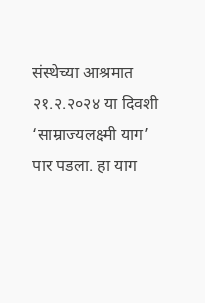संस्थेच्या आश्रमात २१.२.२०२४ या दिवशी ‘साम्राज्यलक्ष्मी याग’ पार पडला. हा याग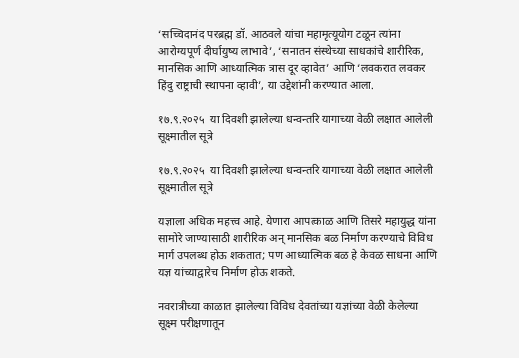‘सच्चिदानंद परब्रह्म डॉ. आठवले यांचा महामृत्यूयोग टळून त्यांना आरोग्यपूर्ण दीर्घायुष्य लाभावे’, ‘सनातन संस्थेच्या साधकांचे शारीरिक, मानसिक आणि आध्यात्मिक त्रास दूर व्हावेत’ आणि ‘लवकरात लवकर हिंदु राष्ट्राची स्थापना व्हावी’, या उद्देशांनी करण्यात आला.

१७.९.२०२५  या दिवशी झालेल्या धन्वन्तरि यागाच्या वेळी लक्षात आलेली सूक्ष्मातील सूत्रे

१७.९.२०२५  या दिवशी झालेल्या धन्वन्तरि यागाच्या वेळी लक्षात आलेली सूक्ष्मातील सूत्रे

यज्ञाला अधिक महत्त्व आहे. येणारा आपत्काळ आणि तिसरे महायुद्ध यांना सामोरे जाण्यासाठी शारीरिक अन् मानसिक बळ निर्माण करण्याचे विविध मार्ग उपलब्ध होऊ शकतात; पण आध्यात्मिक बळ हे केवळ साधना आणि यज्ञ यांच्याद्वारेच निर्माण होऊ शकते.

नवरात्रीच्या काळात झालेल्या विविध देवतांच्या यज्ञांच्या वेळी केलेल्या सूक्ष्म परीक्षणातून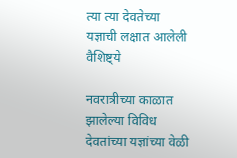त्या त्या देवतेच्या यज्ञाची लक्षात आलेली वैशिष्ट्ये

नवरात्रीच्या काळात झालेल्या विविध देवतांच्या यज्ञांच्या वेळी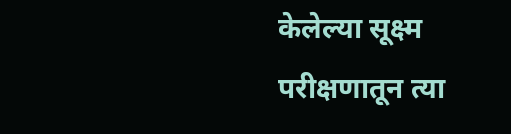केलेल्या सूक्ष्म परीक्षणातून त्या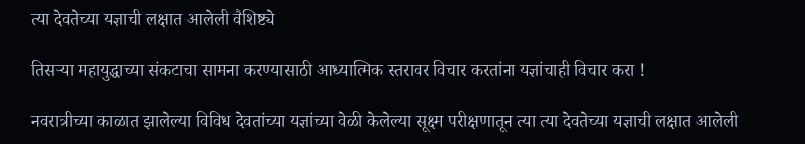त्या देवतेच्या यज्ञाची लक्षात आलेली वैशिष्ट्ये

तिसर्‍या महायुद्धाच्या संकटाचा सामना करण्यासाठी आध्यात्मिक स्तरावर विचार करतांना यज्ञांचाही विचार करा !

नवरात्रीच्या काळात झालेल्या विविध देवतांच्या यज्ञांच्या वेळी केलेल्या सूक्ष्म परीक्षणातून त्या त्या देवतेच्या यज्ञाची लक्षात आलेली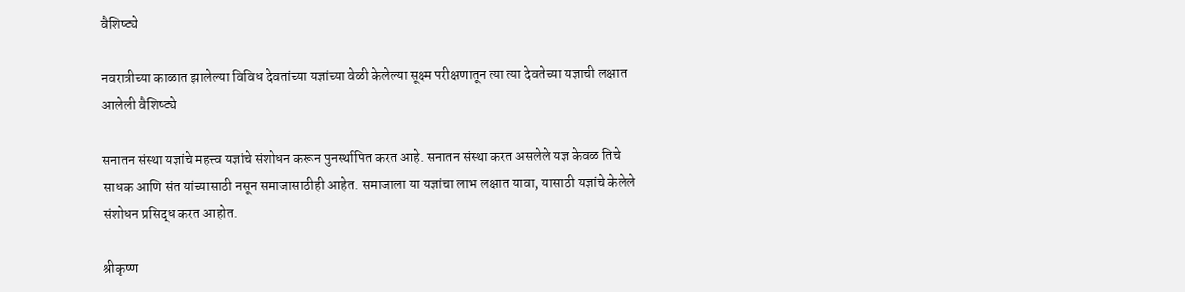वैशिष्ट्ये

नवरात्रीच्या काळात झालेल्या विविध देवतांच्या यज्ञांच्या वेळी केलेल्या सूक्ष्म परीक्षणातून त्या त्या देवतेच्या यज्ञाची लक्षात आलेली वैशिष्ट्ये

सनातन संस्था यज्ञांचे महत्त्व यज्ञांचे संशोधन करून पुनर्स्थापित करत आहे. सनातन संस्था करत असलेले यज्ञ केवळ तिचे साधक आणि संत यांच्यासाठी नसून समाजासाठीही आहेत. समाजाला या यज्ञांचा लाभ लक्षात यावा, यासाठी यज्ञांचे केलेले संशोधन प्रसिद्ध करत आहोत.

श्रीकृष्ण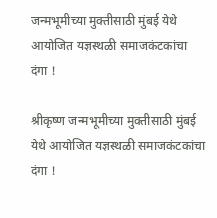जन्मभूमीच्या मुक्तीसाठी मुंबई येथे आयोजित यज्ञस्थळी समाजकंटकांचा दंगा !

श्रीकृष्ण जन्मभूमीच्या मुक्तीसाठी मुंबई येथे आयोजित यज्ञस्थळी समाजकंटकांचा दंगा !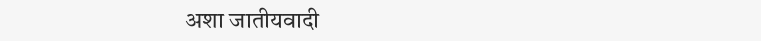अशा जातीयवादी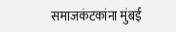समाजकंटकांना मुंबई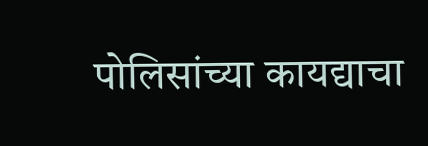पोलिसांच्या कायद्याचा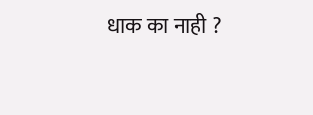धाक का नाही ?